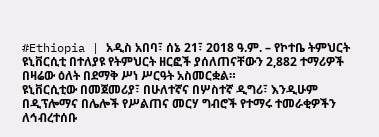#Ethiopia | አዲስ አበባ፣ ሰኔ 21፣ 2018 ዓ.ም. – የኮተቤ ትምህርት ዩኒቨርሲቲ በተለያዩ የትምህርት ዘርፎች ያሰለጠናቸውን 2,882 ተማሪዎች በዛሬው ዕለት በደማቅ ሥነ ሥርዓት አስመርቋል።
ዩኒቨርሲቲው በመጀመሪያ፣ በሁለተኛና በሦስተኛ ዲግሪ፣ እንዲሁም በዲፕሎማና በሌሎች የሥልጠና መርሃ ግብሮች የተማሩ ተመራቂዎችን ለኅብረተሰቡ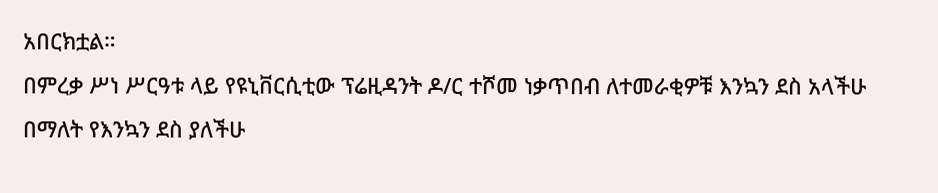አበርክቷል።
በምረቃ ሥነ ሥርዓቱ ላይ የዩኒቨርሲቲው ፕሬዚዳንት ዶ/ር ተሾመ ነቃጥበብ ለተመራቂዎቹ እንኳን ደስ አላችሁ በማለት የእንኳን ደስ ያለችሁ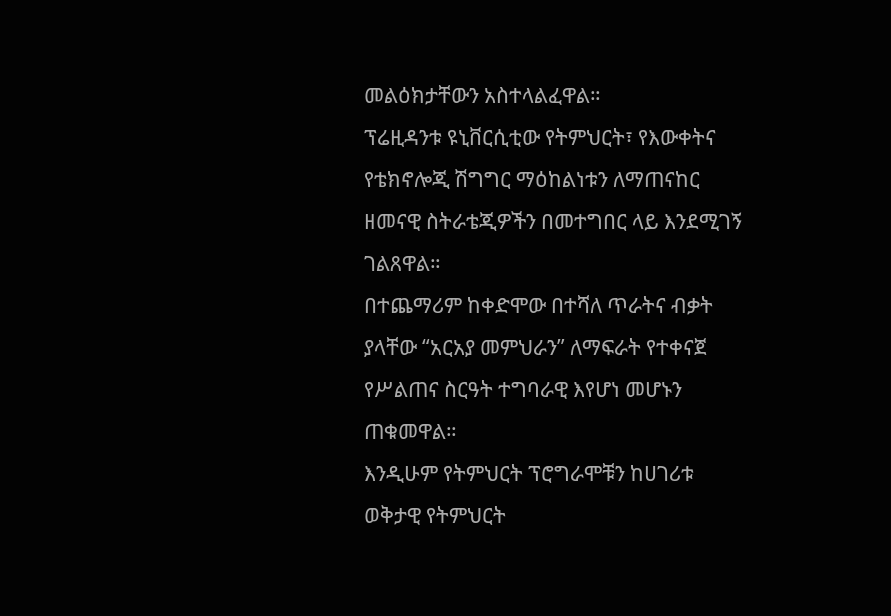መልዕክታቸውን አስተላልፈዋል።
ፕሬዚዳንቱ ዩኒቨርሲቲው የትምህርት፣ የእውቀትና የቴክኖሎጂ ሽግግር ማዕከልነቱን ለማጠናከር ዘመናዊ ስትራቴጂዎችን በመተግበር ላይ እንደሚገኝ ገልጸዋል።
በተጨማሪም ከቀድሞው በተሻለ ጥራትና ብቃት ያላቸው “አርአያ መምህራን” ለማፍራት የተቀናጀ የሥልጠና ስርዓት ተግባራዊ እየሆነ መሆኑን ጠቁመዋል።
እንዲሁም የትምህርት ፕሮግራሞቹን ከሀገሪቱ ወቅታዊ የትምህርት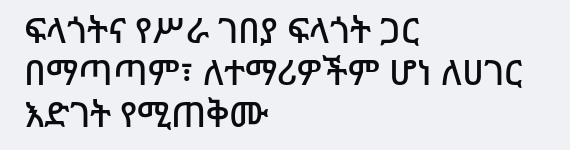ፍላጎትና የሥራ ገበያ ፍላጎት ጋር በማጣጣም፣ ለተማሪዎችም ሆነ ለሀገር እድገት የሚጠቅሙ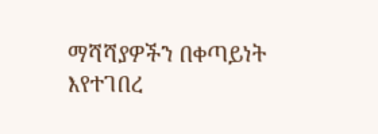ማሻሻያዎችን በቀጣይነት እየተገበረ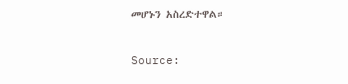መሆኑን አስረድተዋል።


Source: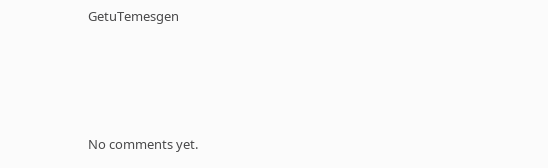GetuTemesgen








No comments yet.